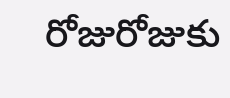రోజురోజుకు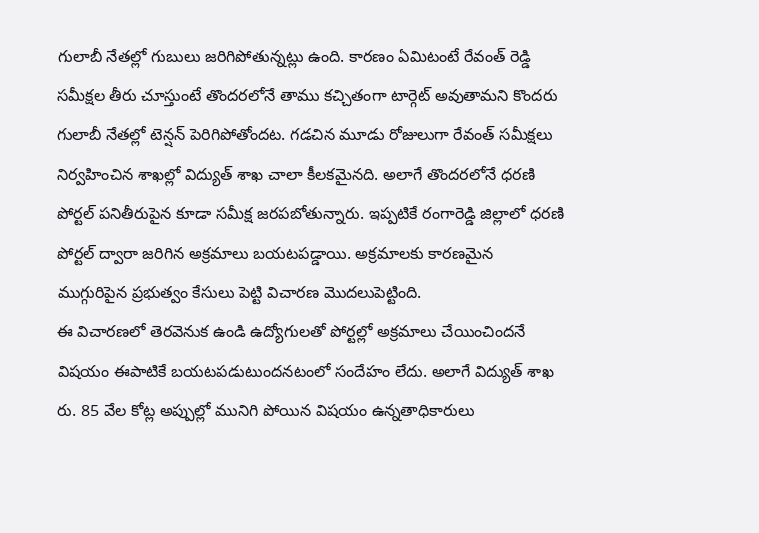గులాబీ నేతల్లో గుబులు జరిగిపోతున్నట్లు ఉంది. కారణం ఏమిటంటే రేవంత్ రెడ్డి సమీక్షల తీరు చూస్తుంటే తొందరలోనే తాము కచ్చితంగా టార్గెట్ అవుతామని కొందరు గులాబీ నేతల్లో టెన్షన్ పెరిగిపోతోందట. గడచిన మూడు రోజులుగా రేవంత్ సమీక్షలు నిర్వహించిన శాఖల్లో విద్యుత్ శాఖ చాలా కీలకమైనది. అలాగే తొందరలోనే ధరణి పోర్టల్ పనితీరుపైన కూడా సమీక్ష జరపబోతున్నారు. ఇప్పటికే రంగారెడ్డి జిల్లాలో ధరణి పోర్టల్ ద్వారా జరిగిన అక్రమాలు బయటపడ్డాయి. అక్రమాలకు కారణమైన ముగ్గురిపైన ప్రభుత్వం కేసులు పెట్టి విచారణ మొదలుపెట్టింది.
ఈ విచారణలో తెరవెనుక ఉండి ఉద్యోగులతో పోర్టల్లో అక్రమాలు చేయించిందనే విషయం ఈపాటికే బయటపడుటుందనటంలో సందేహం లేదు. అలాగే విద్యుత్ శాఖ రు. 85 వేల కోట్ల అప్పుల్లో మునిగి పోయిన విషయం ఉన్నతాధికారులు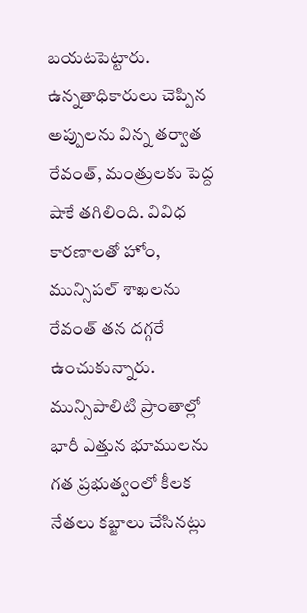బయటపెట్టారు. ఉన్నతాధికారులు చెప్పిన అప్పులను విన్న తర్వాత రేవంత్, మంత్రులకు పెద్ద షాకే తగిలింది. వివిధ కారణాలతో హోం, మున్సిపల్ శాఖలను రేవంత్ తన దగ్గరే ఉంచుకున్నారు. మున్సిపాలిటి ప్రాంతాల్లో భారీ ఎత్తున భూములను గత ప్రభుత్వంలో కీలక నేతలు కబ్జాలు చేసినట్లు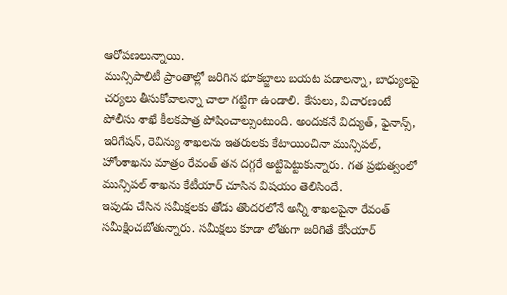ఆరోపణలున్నాయి.
మున్సిపాలిటీ ప్రాంతాల్లో జరిగిన భూకబ్జాలు బయట పడాలన్నా, బాధ్యులపై చర్యలు తీసుకోవాలన్నా చాలా గట్టిగా ఉండాలి. కేసులు, విచారణంటే పోలీసు శాఖే కీలకపాత్ర పోషించాల్సుంటుంది. అందుకనే విద్యుత్, ఫైనాన్స్, ఇరిగేషన్, రెవిన్యు శాఖలను ఇతరులకు కేటాయించినా మున్సిపల్, హోంశాఖను మాత్రం రేవంత్ తన దగ్గరే అట్టిపెట్టుకున్నారు. గత ప్రభుత్వంలో మున్సిపల్ శాఖను కేటీయార్ చూసిన విషయం తెలిసిందే.
ఇపుడు చేసిన సమీక్షలకు తోడు తొందరలోనే అన్నీ శాఖలపైనా రేవంత్ సమీక్షించబోతున్నారు. సమీక్షలు కూడా లోతుగా జరిగితే కేసీయార్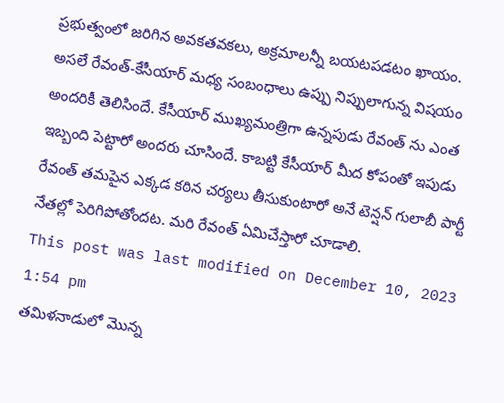ప్రభుత్వంలో జరిగిన అవకతవకలు, అక్రమాలన్నీ బయటపడటం ఖాయం. అసలే రేవంత్-కేసీయార్ మధ్య సంబంధాలు ఉప్పు నిప్పులాగున్న విషయం అందరికీ తెలిసిందే. కేసీయార్ ముఖ్యమంత్రిగా ఉన్నపుడు రేవంత్ ను ఎంత ఇబ్బంది పెట్టారో అందరు చూసిందే. కాబట్టి కేసీయార్ మీద కోపంతో ఇపుడు రేవంత్ తమపైన ఎక్కడ కఠిన చర్యలు తీసుకుంటారో అనే టెన్షన్ గులాబీ పార్టీ నేతల్లో పెరిగిపోతోందట. మరి రేవంత్ ఏమిచేస్తారో చూడాలి.
This post was last modified on December 10, 2023 1:54 pm
తమిళనాడులో మొన్న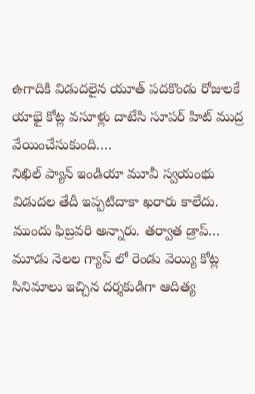ఉగాదికి విడుదలైన యూత్ పదకొండు రోజులకే యాభై కోట్ల వసూళ్లు దాటేసి సూపర్ హిట్ ముద్ర వేయించేసుకుంది.…
నిఖిల్ ప్యాన్ ఇండియా మూవీ స్వయంభు విడుదల తేదీ ఇప్పటిదాకా ఖరారు కాలేదు. ముందు ఫిబ్రవరి అన్నారు. తర్వాత డ్రాప్…
మూడు నెలల గ్యాప్ లో రెండు వెయ్యి కోట్ల సినిమాలు ఇచ్చిన దర్శకుడిగా ఆదిత్య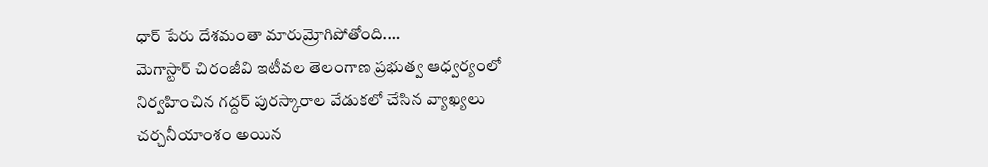ధార్ పేరు దేశమంతా మారుమ్రోగిపోతోంది.…
మెగాస్టార్ చిరంజీవి ఇటీవల తెలంగాణ ప్రభుత్వ ఆధ్వర్యంలో నిర్వహించిన గద్దర్ పురస్కారాల వేడుకలో చేసిన వ్యాఖ్యలు చర్చనీయాంశం అయిన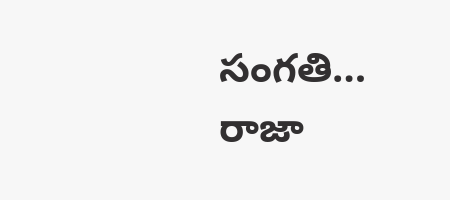సంగతి…
రాజా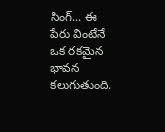సింగ్... ఈ పేరు వింటేనే ఒక రకమైన భావన కలుగుతుంది.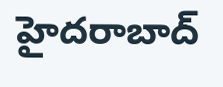హైదరాబాద్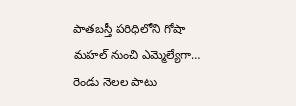పాతబస్తీ పరిధిలోని గోషా మహల్ నుంచి ఎమ్మెల్యేగా…
రెండు నెలల పాటు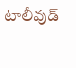టాలీవుడ్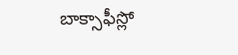బాక్సాఫీస్లో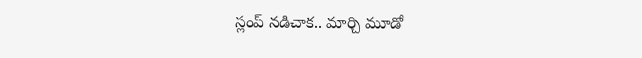స్లంప్ నడిచాక.. మార్చి మూడో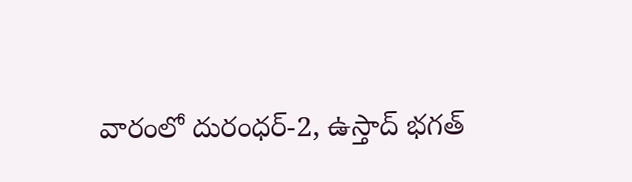వారంలో దురంధర్-2, ఉస్తాద్ భగత్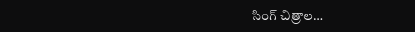సింగ్ చిత్రాల…